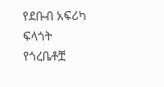የደቡብ አፍሪካ ፍላጎት የጎረቤቶቿ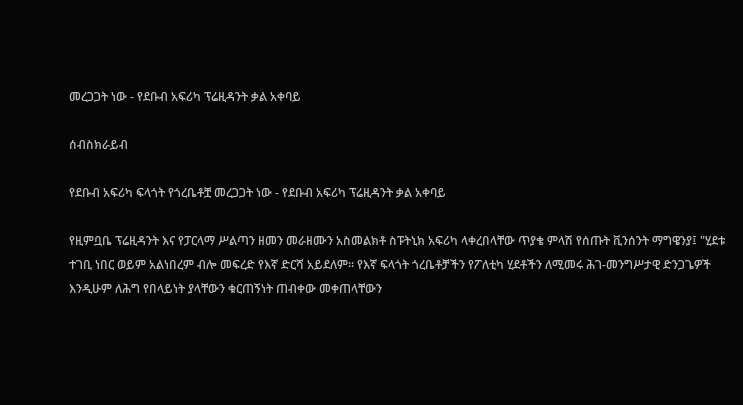መረጋጋት ነው - የደቡብ አፍሪካ ፕሬዚዳንት ቃል አቀባይ

ሰብስክራይብ

የደቡብ አፍሪካ ፍላጎት የጎረቤቶቿ መረጋጋት ነው - የደቡብ አፍሪካ ፕሬዚዳንት ቃል አቀባይ

የዚምቧቤ ፕሬዚዳንት እና የፓርላማ ሥልጣን ዘመን መራዘሙን አስመልክቶ ስፑትኒክ አፍሪካ ላቀረበላቸው ጥያቄ ምላሽ የሰጡት ቪንሰንት ማግዌንያ፤ "ሂደቱ ተገቢ ነበር ወይም አልነበረም ብሎ መፍረድ የእኛ ድርሻ አይደለም። የእኛ ፍላጎት ጎረቤቶቻችን የፖለቲካ ሂደቶችን ለሚመሩ ሕገ-መንግሥታዊ ድንጋጌዎች እንዲሁም ለሕግ የበላይነት ያላቸውን ቁርጠኝነት ጠብቀው መቀጠላቸውን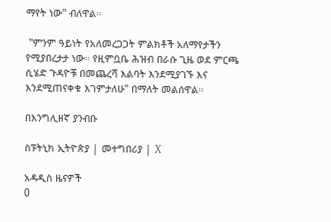ማየት ነው" ብለዋል።

 "ምንም ዓይነት የአለመረጋጋት ምልክቶች አለማየታችን የሚያበረታታ ነው። የዚምቧቤ ሕዝብ በራሱ ጊዜ ወደ ምርጫ ሲሄድ ጉዳዮቹ በመጨረሻ እልባት እንደሚያገኙ እና እንደሚጠናቀቁ እገምታለሁ" በማለት መልሰዋል።

በእንግሊዘኛ ያንብቡ

ስፑትኒክ ኢትዮጵያ | መተግበሪያ | X

አዳዲስ ዜናዎች
0